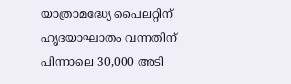യാത്രാമദ്ധ്യേ പൈലറ്റിന് ഹൃദയാഘാതം വന്നതിന് പിന്നാലെ 30,000 അടി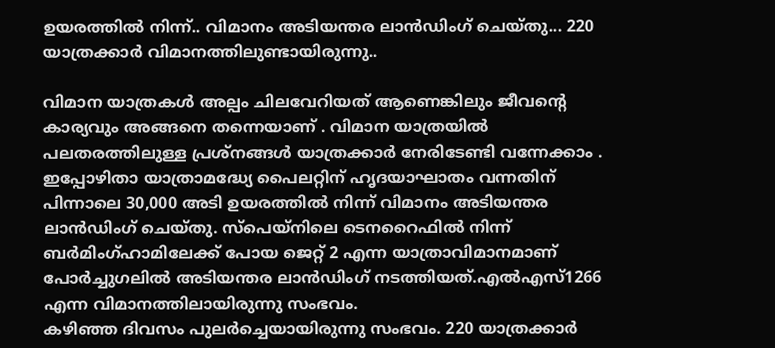ഉയരത്തിൽ നിന്ന്.. വിമാനം അടിയന്തര ലാൻഡിംഗ് ചെയ്തു... 220 യാത്രക്കാർ വിമാനത്തിലുണ്ടായിരുന്നു..

വിമാന യാത്രകൾ അല്പം ചിലവേറിയത് ആണെങ്കിലും ജീവന്റെ കാര്യവും അങ്ങനെ തന്നെയാണ് . വിമാന യാത്രയിൽ പലതരത്തിലുള്ള പ്രശ്നങ്ങൾ യാത്രക്കാർ നേരിടേണ്ടി വന്നേക്കാം . ഇപ്പോഴിതാ യാത്രാമദ്ധ്യേ പൈലറ്റിന് ഹൃദയാഘാതം വന്നതിന് പിന്നാലെ 30,000 അടി ഉയരത്തിൽ നിന്ന് വിമാനം അടിയന്തര ലാൻഡിംഗ് ചെയ്തു. സ്പെയ്നിലെ ടെനറൈഫിൽ നിന്ന് ബർമിംഗ്ഹാമിലേക്ക് പോയ ജെറ്റ് 2 എന്ന യാത്രാവിമാനമാണ് പോർച്ചുഗലിൽ അടിയന്തര ലാൻഡിംഗ് നടത്തിയത്.എൽഎസ്1266 എന്ന വിമാനത്തിലായിരുന്നു സംഭവം.
കഴിഞ്ഞ ദിവസം പുലർച്ചെയായിരുന്നു സംഭവം. 220 യാത്രക്കാർ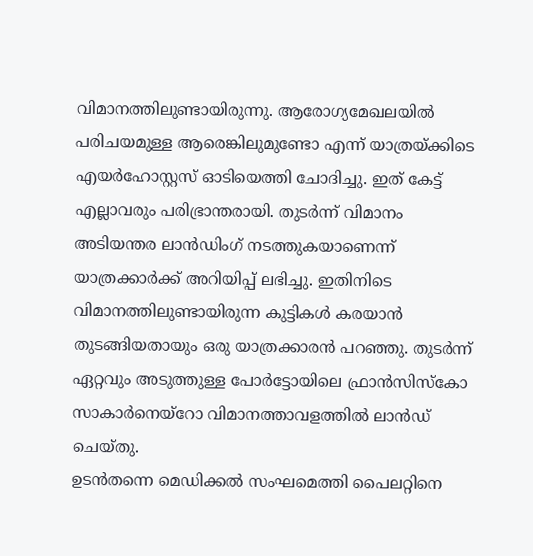വിമാനത്തിലുണ്ടായിരുന്നു. ആരോഗ്യമേഖലയിൽ പരിചയമുള്ള ആരെങ്കിലുമുണ്ടോ എന്ന് യാത്രയ്ക്കിടെ എയർഹോസ്റ്റസ് ഓടിയെത്തി ചോദിച്ചു. ഇത് കേട്ട് എല്ലാവരും പരിഭ്രാന്തരായി. തുടർന്ന് വിമാനം അടിയന്തര ലാൻഡിംഗ് നടത്തുകയാണെന്ന് യാത്രക്കാർക്ക് അറിയിപ്പ് ലഭിച്ചു. ഇതിനിടെ വിമാനത്തിലുണ്ടായിരുന്ന കുട്ടികൾ കരയാൻ തുടങ്ങിയതായും ഒരു യാത്രക്കാരൻ പറഞ്ഞു. തുടർന്ന് ഏറ്റവും അടുത്തുള്ള പോർട്ടോയിലെ ഫ്രാൻസിസ്കോ സാകാർനെയ്റോ വിമാനത്താവളത്തിൽ ലാൻഡ് ചെയ്തു.
ഉടൻതന്നെ മെഡിക്കൽ സംഘമെത്തി പൈലറ്റിനെ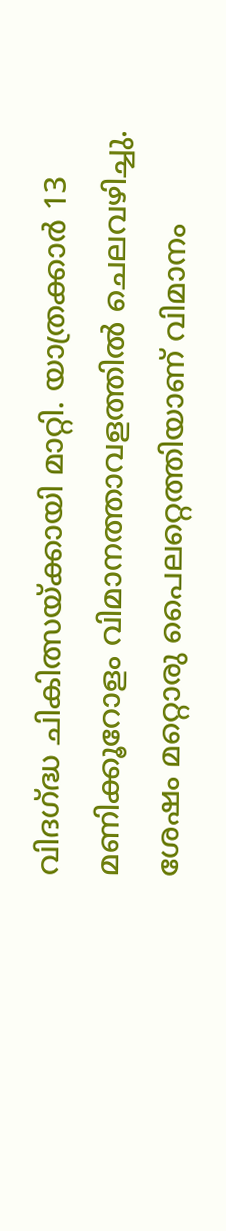വിദഗ്ദ്ധ ചികിത്സയ്ക്കായി മാറ്റി. യാത്രക്കാർ 13 മണിക്കൂറോളം വിമാനത്താവളത്തിൽ ചെലവഴിച്ചു. ശേഷം മറ്റൊരു പൈലറ്റെത്തിയാണ് വിമാനം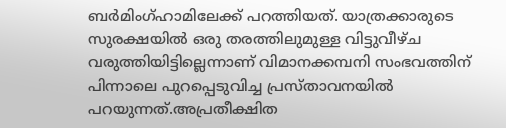ബർമിംഗ്ഹാമിലേക്ക് പറത്തിയത്. യാത്രക്കാരുടെ സുരക്ഷയിൽ ഒരു തരത്തിലുമുള്ള വിട്ടുവീഴ്ച വരുത്തിയിട്ടില്ലെന്നാണ് വിമാനക്കമ്പനി സംഭവത്തിന് പിന്നാലെ പുറപ്പെടുവിച്ച പ്രസ്താവനയിൽ പറയുന്നത്.അപ്രതീക്ഷിത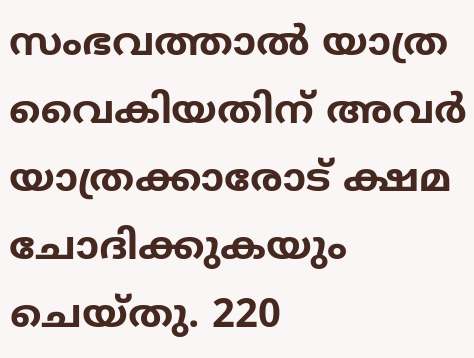സംഭവത്താൽ യാത്ര വൈകിയതിന് അവർ യാത്രക്കാരോട് ക്ഷമ ചോദിക്കുകയും ചെയ്തു. 220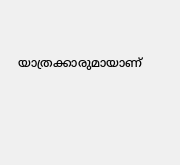യാത്രക്കാരുമായാണ്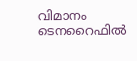വിമാനം ടെനറൈഫിൽ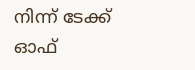നിന്ന് ടേക്ക് ഓഫ്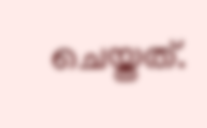ചെയ്തത്.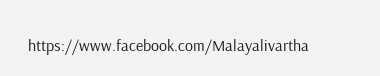https://www.facebook.com/Malayalivartha